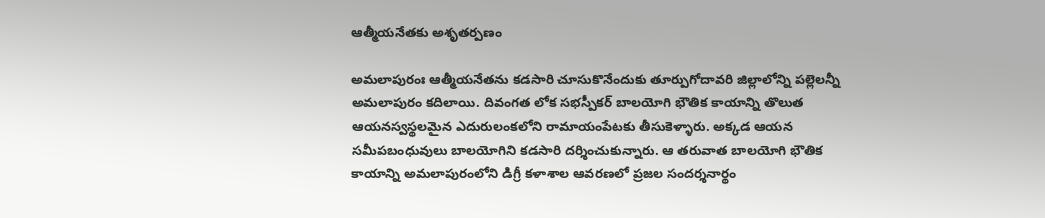ఆత్మీయనేతకు అశృతర్పణం

అమలాపురంః ఆత్మీయనేతను కడసారి చూసుకొనేందుకు తూర్పుగోదావరి జిల్లాలోన్ని పల్లెలన్నీ అమలాపురం కదిలాయి. దివంగత లోక సభస్పీకర్‌ బాలయోగి భౌతిక కాయాన్ని తొలుత ఆయనస్వస్థలమైన ఎదురులంకలోని రామాయంపేటకు తీసుకెళ్ళారు. అక్కడ ఆయన సమీపబంధువులు బాలయోగిని కడసారి దర్శించుకున్నారు. ఆ తరువాత బాలయోగి భౌతిక కాయాన్ని అమలాపురంలోని డిగ్రీ కళాశాల ఆవరణలో ప్రజల సందర్శనార్థం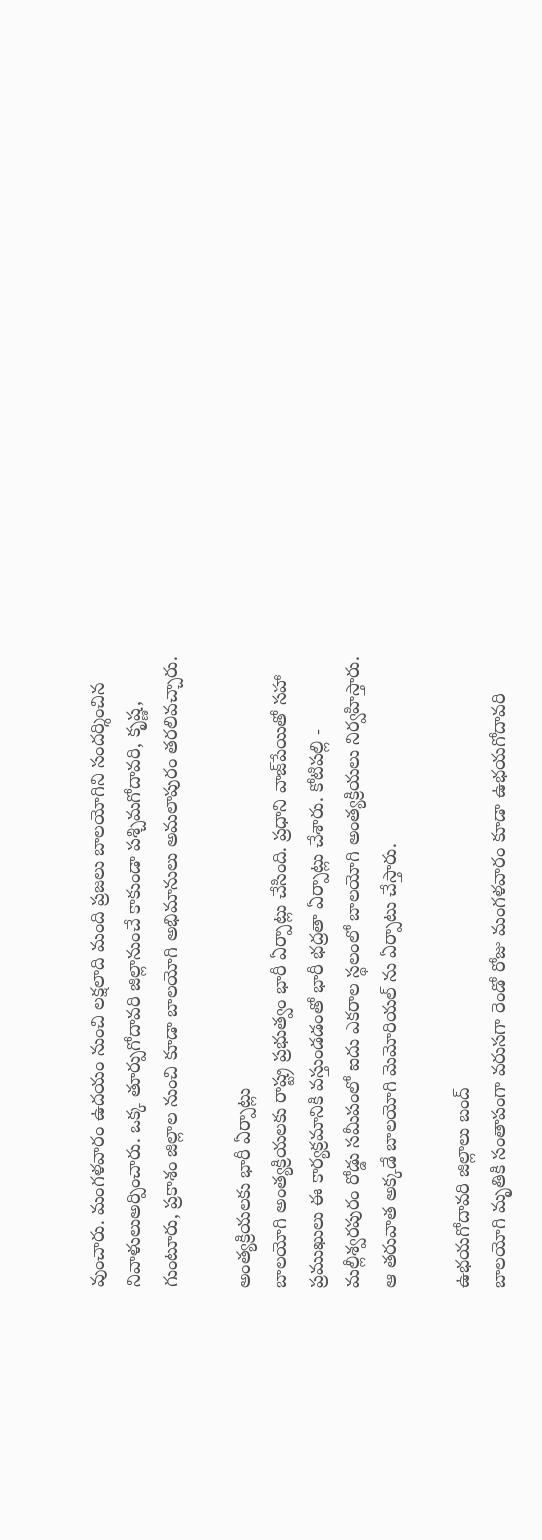వుంచారు. మంగళవారం ఉదయం నుంచి లక్షలాది మంది ప్రజలు బాలయోగిని సందర్శించిన నివాళులుఅర్పించారు. ఒక్క తూర్పుగోదావరి జిల్లానుంచే కాకుండా పశ్చిమగోదావరి, కృష్ణ, గుంటూరు, ప్రకాశం జిల్లాల నుంచి కూడా బాలయోగి అభిమానులు అమలాపురం తరలివచ్చారు.

అంత్యక్రియలకు భారీ ఏర్పాట్లు
బాలయోగి అంత్యక్రియలకు రాష్ట్ర ప్రభుత్వం భారీ ఏర్పాట్లు చేసింది. ప్రధాని వాజ్‌పేయితో సహా ప్రముఖులు ఈ కార్యక్రమానికి వస్తుండడంతో భారీ భద్రతా ఏర్పాట్లు చేశారు. కోటిపల్లి - మల్లీశ్వరపురం రోడ్డు సమీపంలో ఐదు ఎకరాల స్థలంలో బాలయోగి అంత్యక్రియలు నిర్వహిస్తారు. ఆ తరువాత అక్కడే బాలయోగి మెమోరియల్‌ ను ఏర్పాటు చేస్తారు.

ఉభయగోదావరి జిల్లాలు బంద్‌
బాలయోగి మృతికి సంతాపంగా వరుసగా రెండో రోజు మంగళవారం కూడా ఉభయగోదావరి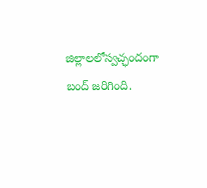జిల్లాలలోస్వచ్ఛందంగా బంద్‌ జరిగింది.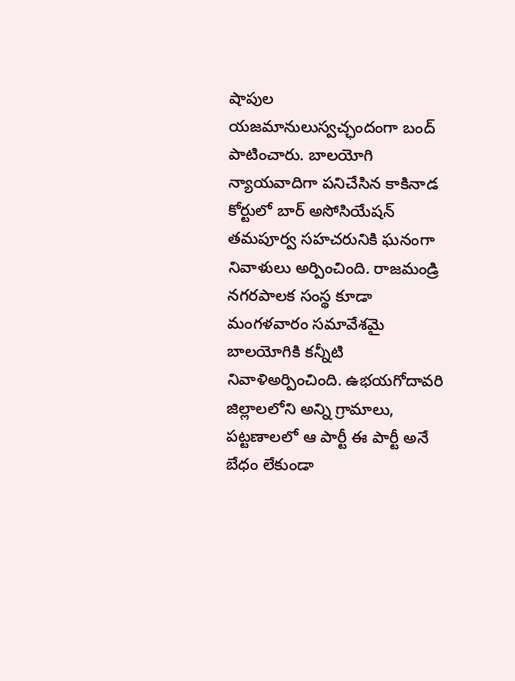షాపుల యజమానులుస్వచ్ఛందంగా బంద్‌ పాటించారు. బాలయోగి న్యాయవాదిగా పనిచేసిన కాకినాడ కోర్టులో బార్‌ అసోసియేషన్‌ తమపూర్వ సహచరునికి ఘనంగా నివాళులు అర్పించింది. రాజమండ్రి నగరపాలక సంస్థ కూడా మంగళవారం సమావేశమై బాలయోగికి కన్నీటి నివాళిఅర్పించింది. ఉభయగోదావరి జిల్లాలలోని అన్ని గ్రామాలు, పట్టణాలలో ఆ పార్టీ ఈ పార్టీ అనే బేధం లేకుండా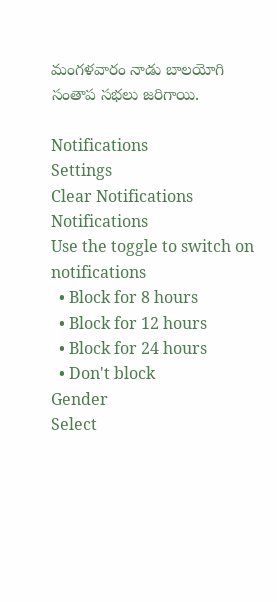మంగళవారం నాడు బాలయోగి సంతాప సభలు జరిగాయి.

Notifications
Settings
Clear Notifications
Notifications
Use the toggle to switch on notifications
  • Block for 8 hours
  • Block for 12 hours
  • Block for 24 hours
  • Don't block
Gender
Select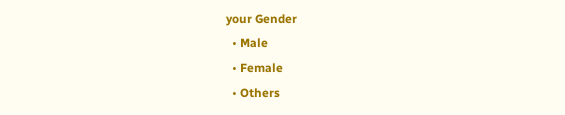your Gender
  • Male
  • Female
  • Others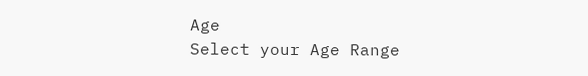Age
Select your Age Range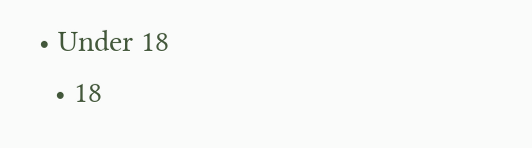• Under 18
  • 18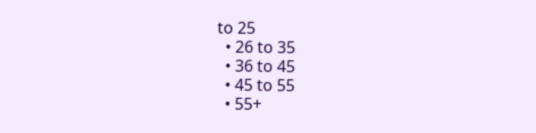to 25
  • 26 to 35
  • 36 to 45
  • 45 to 55
  • 55+